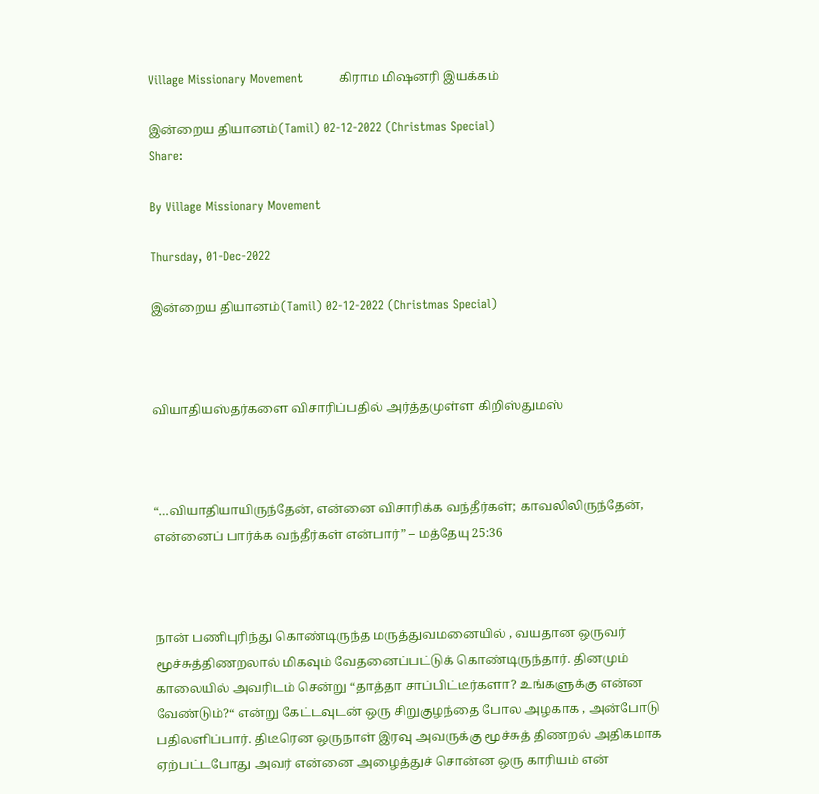Village Missionary Movement         கிராம மிஷனரி இயக்கம்

இன்றைய தியானம்(Tamil) 02-12-2022 (Christmas Special)
Share:

By Village Missionary Movement

Thursday, 01-Dec-2022

இன்றைய தியானம்(Tamil) 02-12-2022 (Christmas Special)



வியாதியஸ்தர்களை விசாரிப்பதில் அர்த்தமுள்ள கிறிஸ்துமஸ்



“…வியாதியாயிருந்தேன், என்னை விசாரிக்க வந்தீர்கள்; காவலிலிருந்தேன், என்னைப் பார்க்க வந்தீர்கள் என்பார்” – மத்தேயு 25:36



நான் பணிபுரிந்து கொண்டிருந்த மருத்துவமனையில் , வயதான ஒருவர் மூச்சுத்திணறலால் மிகவும் வேதனைப்பட்டுக் கொண்டிருந்தார். தினமும் காலையில் அவரிடம் சென்று “தாத்தா சாப்பிட்டீர்களா? உங்களுக்கு என்ன வேண்டும்?“ என்று கேட்டவுடன் ஒரு சிறுகுழந்தை போல அழகாக , அன்போடு பதிலளிப்பார். திடீரென ஒருநாள் இரவு அவருக்கு மூச்சுத் திணறல் அதிகமாக ஏற்பட்டபோது அவர் என்னை அழைத்துச் சொன்ன ஒரு காரியம் என்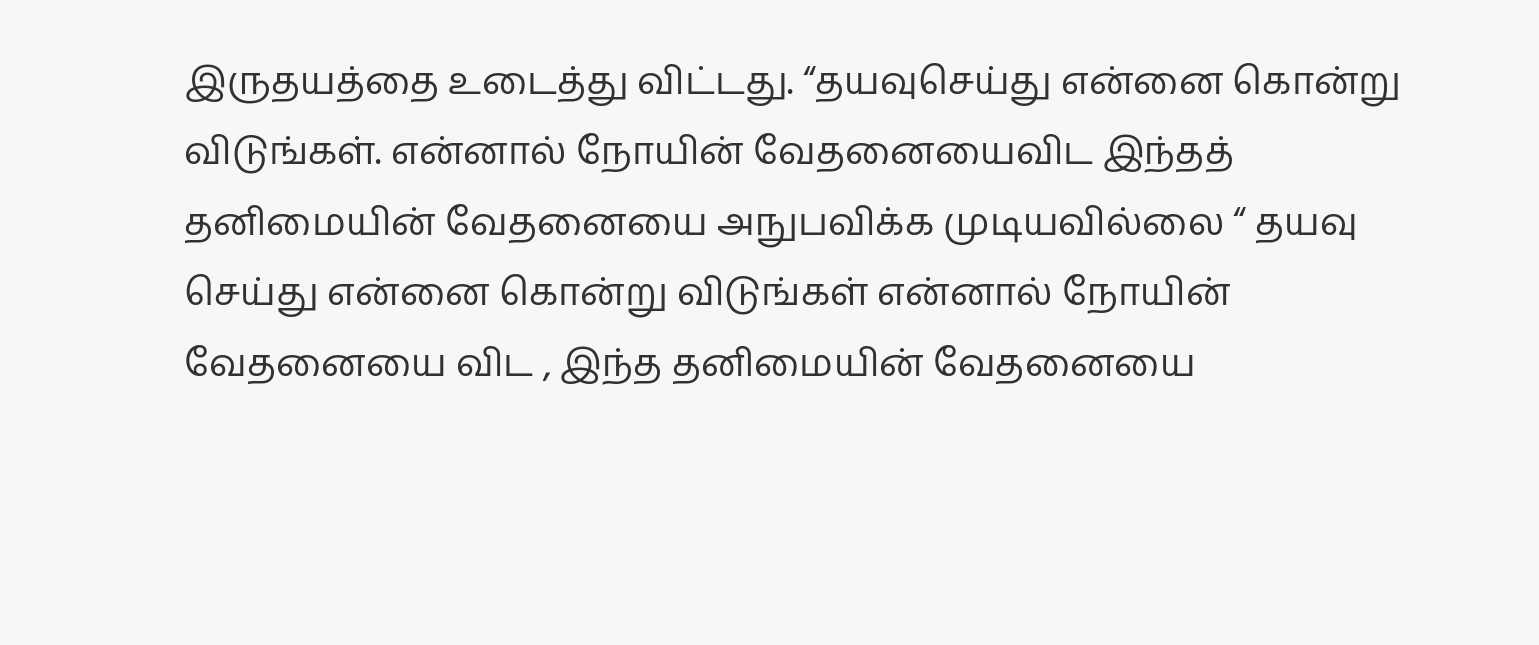இருதயத்தை உடைத்து விட்டது. “தயவுசெய்து என்னை கொன்று விடுங்கள். என்னால் நோயின் வேதனையைவிட இந்தத் தனிமையின் வேதனையை அநுபவிக்க முடியவில்லை “ தயவு செய்து என்னை கொன்று விடுங்கள் என்னால் நோயின் வேதனையை விட , இந்த தனிமையின் வேதனையை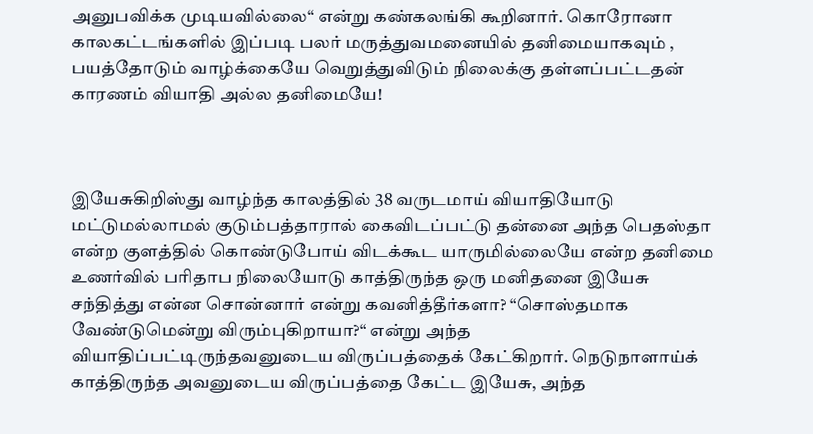அனுபவிக்க முடியவில்லை“ என்று கண்கலங்கி கூறினார். கொரோனா காலகட்டங்களில் இப்படி பலர் மருத்துவமனையில் தனிமையாகவும் , பயத்தோடும் வாழ்க்கையே வெறுத்துவிடும் நிலைக்கு தள்ளப்பட்டதன் காரணம் வியாதி அல்ல தனிமையே!



இயேசுகிறிஸ்து வாழ்ந்த காலத்தில் 38 வருடமாய் வியாதியோடு மட்டுமல்லாமல் குடும்பத்தாரால் கைவிடப்பட்டு தன்னை அந்த பெதஸ்தா என்ற குளத்தில் கொண்டுபோய் விடக்கூட யாருமில்லையே என்ற தனிமை உணர்வில் பரிதாப நிலையோடு காத்திருந்த ஒரு மனிதனை இயேசு சந்தித்து என்ன சொன்னார் என்று கவனித்தீர்களா? “சொஸ்தமாக வேண்டுமென்று விரும்புகிறாயா?“ என்று அந்த வியாதிப்பட்டிருந்தவனுடைய விருப்பத்தைக் கேட்கிறார். நெடுநாளாய்க் காத்திருந்த அவனுடைய விருப்பத்தை கேட்ட இயேசு, அந்த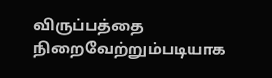விருப்பத்தை நிறைவேற்றும்படியாக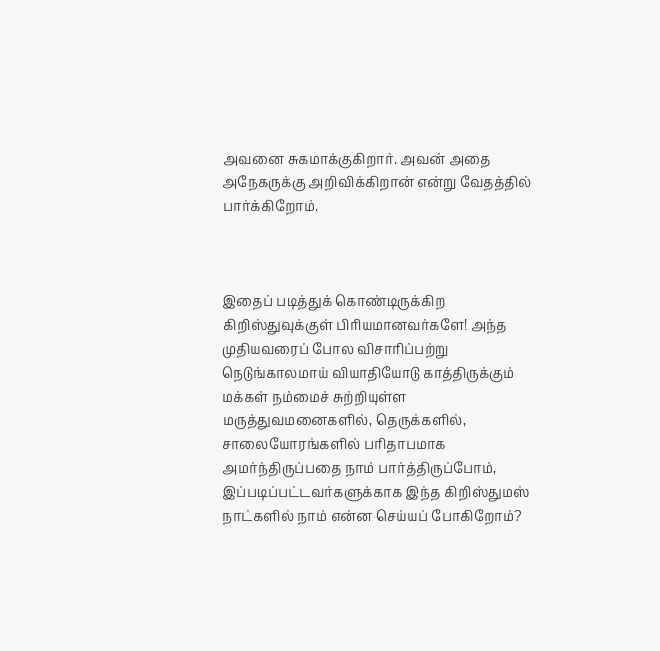அவனை சுகமாக்குகிறார். அவன் அதை அநேகருக்கு அறிவிக்கிறான் என்று வேதத்தில் பார்க்கிறோம்.



இதைப் படித்துக் கொண்டிருக்கிற கிறிஸ்துவுக்குள் பிரியமானவர்களே! அந்த முதியவரைப் போல விசாரிப்பற்று நெடுங்காலமாய் வியாதியோடு காத்திருக்கும் மக்கள் நம்மைச் சுற்றியுள்ள மருத்துவமனைகளில், தெருக்களில், சாலையோரங்களில் பரிதாபமாக அமர்ந்திருப்பதை நாம் பார்த்திருப்போம், இப்படிப்பட்டவர்களுக்காக இந்த கிறிஸ்துமஸ் நாட்களில் நாம் என்ன செய்யப் போகிறோம்?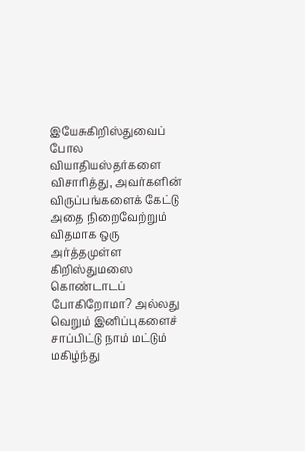இயேசுகிறிஸ்துவைப் போல வியாதியஸ்தர்களை விசாரித்து, அவர்களின் விருப்பங்களைக் கேட்டு அதை நிறைவேற்றும் விதமாக ஒரு அர்த்தமுள்ள கிறிஸ்துமஸை கொண்டாடப் போகிறோமா? அல்லது வெறும் இனிப்புகளைச் சாப்பிட்டு நாம் மட்டும் மகிழ்ந்து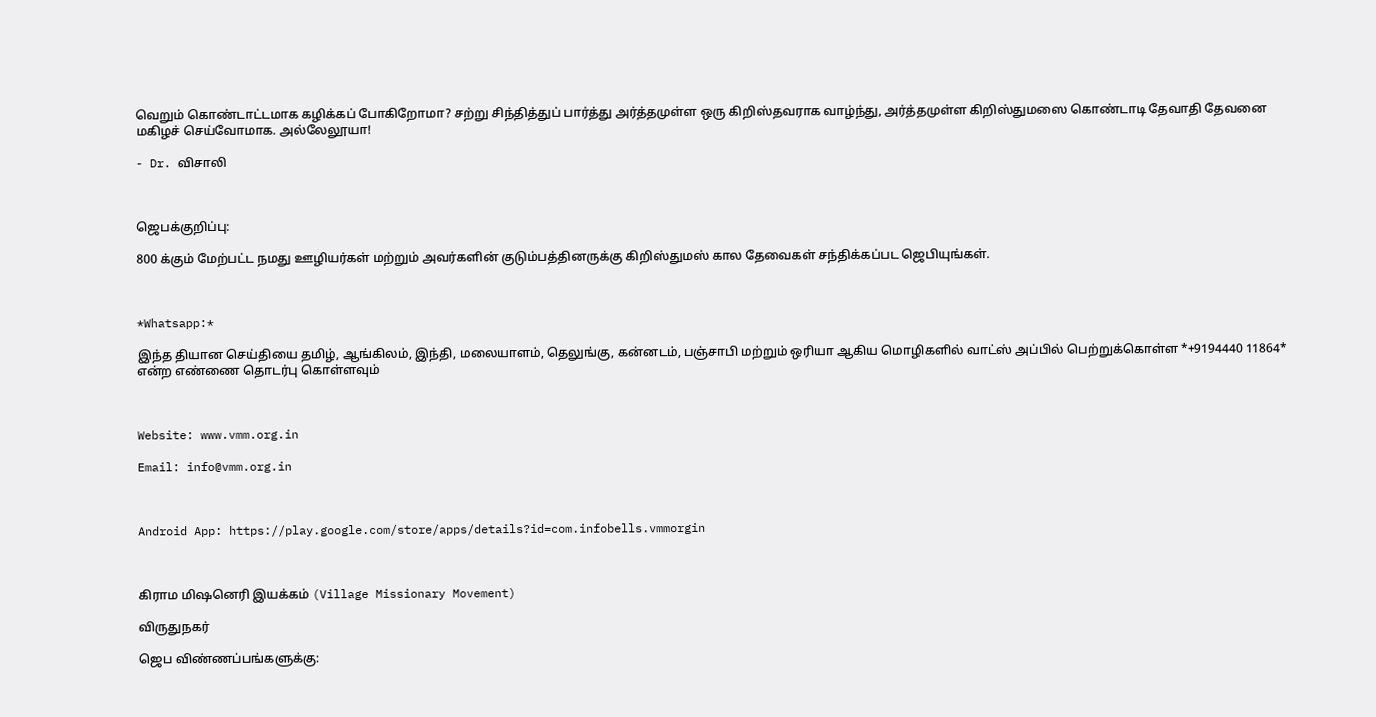வெறும் கொண்டாட்டமாக கழிக்கப் போகிறோமா? சற்று சிந்தித்துப் பார்த்து அர்த்தமுள்ள ஒரு கிறிஸ்தவராக வாழ்ந்து, அர்த்தமுள்ள கிறிஸ்துமஸை கொண்டாடி தேவாதி தேவனை மகிழச் செய்வோமாக. அல்லேலூயா!

- Dr. விசாலி



ஜெபக்குறிப்பு:

800 க்கும் மேற்பட்ட நமது ஊழியர்கள் மற்றும் அவர்களின் குடும்பத்தினருக்கு கிறிஸ்துமஸ் கால தேவைகள் சந்திக்கப்பட ஜெபியுங்கள்.



*Whatsapp:*

இந்த தியான செய்தியை தமிழ், ஆங்கிலம், இந்தி, மலையாளம், தெலுங்கு, கன்னடம், பஞ்சாபி மற்றும் ஒரியா ஆகிய மொழிகளில் வாட்ஸ் அப்பில் பெற்றுக்கொள்ள *+9194440 11864* என்ற எண்ணை தொடர்பு கொள்ளவும்



Website: www.vmm.org.in

Email: info@vmm.org.in



Android App: https://play.google.com/store/apps/details?id=com.infobells.vmmorgin



கிராம மிஷனெரி இயக்கம் (Village Missionary Movement)

விருதுநகர்

ஜெப விண்ணப்பங்களுக்கு: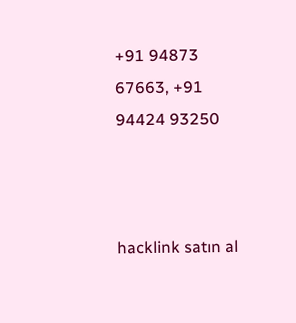+91 94873 67663, +91 94424 93250



hacklink satın al